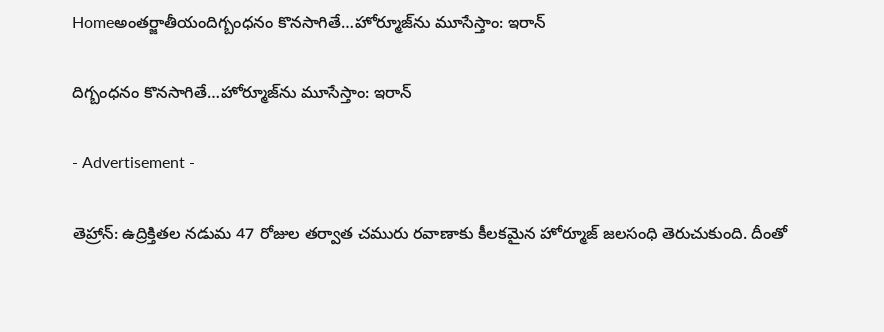Homeఅంతర్జాతీయందిగ్బంధనం కొనసాగితే…హోర్మూజ్‌ను మూసేస్తాం: ఇరాన్

దిగ్బంధనం కొనసాగితే…హోర్మూజ్‌ను మూసేస్తాం: ఇరాన్

- Advertisement -

తెహ్రాన్: ఉద్రిక్తితల నడుమ 47 రోజుల తర్వాత చమురు రవాణాకు కీలకమైన హోర్మూజ్ జలసంధి తెరుచుకుంది. దీంతో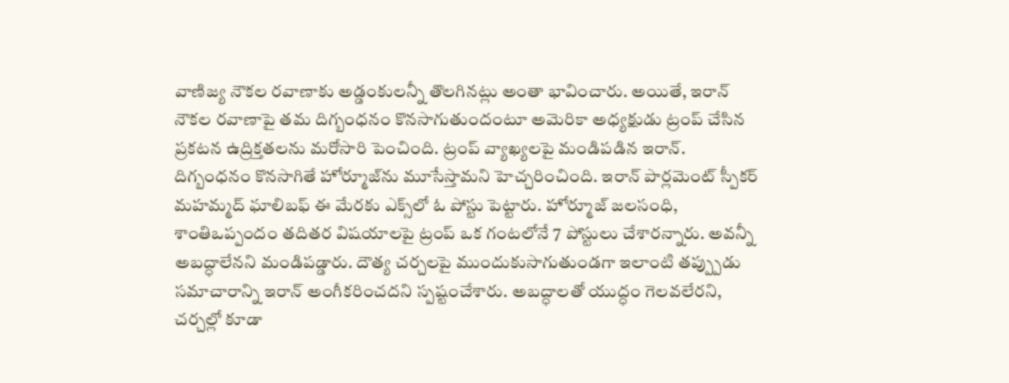వాణిజ్య నౌకల రవాణాకు అడ్డంకులన్నీ తొలగినట్లు అంతా భావించారు. అయితే, ఇరాన్ నౌకల రవాణాపై తమ దిగ్బంధనం కొనసాగుతుందంటూ అమెరికా అధ్యక్షుడు ట్రంప్ చేసిన ప్రకటన ఉద్రిక్తతలను మరోసారి పెంచింది. ట్రంప్ వ్యాఖ్యలపై మండిపడిన ఇరాన్. దిగ్బంధనం కొనసాగితే హోర్మూజ్‌ను మూసేస్తామని హెచ్చరించింది. ఇరాన్ పార్లమెంట్ స్పీకర్ మహమ్మద్ ఘాలిబఫ్ ఈ మేరకు ఎక్స్‌లో ఓ పోస్టు పెట్టారు. హోర్మూజ్ జలసంధి, శాంతిఒప్పందం తదితర విషయాలపై ట్రంప్ ఒక గంటలోనే 7 పోస్టులు చేశారన్నారు. అవన్నీ అబద్ధాలేనని మండిపడ్డారు. దౌత్య చర్చలపై ముందుకుసాగుతుండగా ఇలాంటి తప్ప్పుడు సమాచారాన్ని ఇరాన్ అంగీకరించదని స్పష్టంచేశారు. అబద్ధాలతో యుద్ధం గెలవలేరని, చర్చల్లో కూడా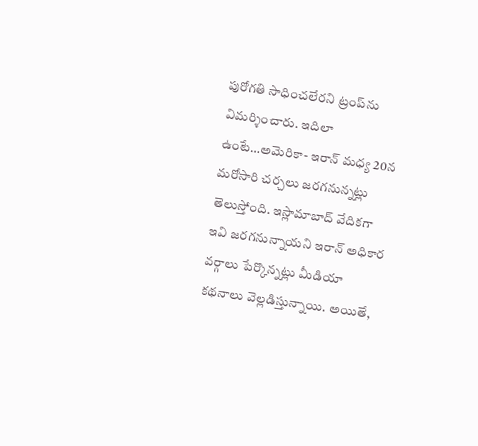పురోగతి సాధించలేరని ట్రంప్‌ను విమర్శించారు. ఇదిలా ఉంటే…అమెరికా- ఇరాన్ మధ్య 20న మరోసారి చర్చలు జరగనున్నట్లు తెలుస్తోంది. ఇస్లామాబాద్ వేదికగా ఇవి జరగనున్నాయని ఇరాన్ అధికార వర్గాలు పేర్కొన్నట్లు మీడియా కథనాలు వెల్లడిస్తున్నాయి. అయితే,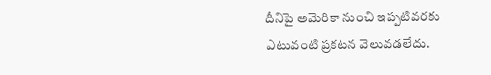దీనిపై అమెరికా నుంచి ఇప్పటివరకు ఎటువంటి ప్రకటన వెలువడలేదు.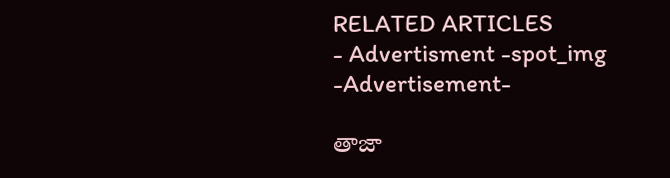RELATED ARTICLES
- Advertisment -spot_img
-Advertisement-

తాజా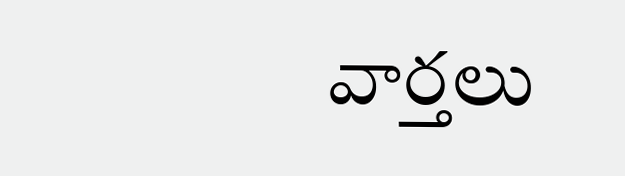వార్తలు